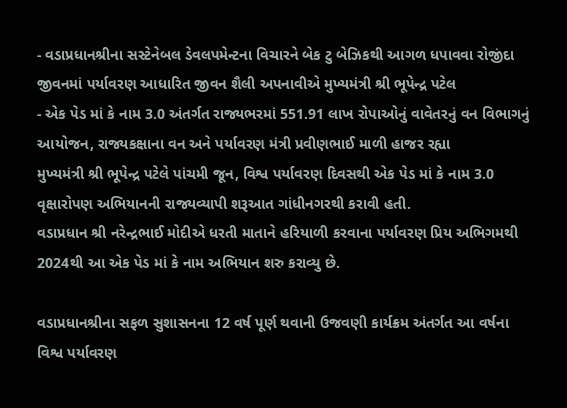- વડાપ્રધાનશ્રીના સસ્ટેનેબલ ડેવલપમેન્ટના વિચારને બેક ટુ બેઝિકથી આગળ ધપાવવા રોજીંદા જીવનમાં પર્યાવરણ આધારિત જીવન શૈલી અપનાવીએ મુખ્યમંત્રી શ્રી ભૂપેન્દ્ર પટેલ
- એક પેડ માં કે નામ 3.0 અંતર્ગત રાજ્યભરમાં 551.91 લાખ રોપાઓનું વાવેતરનું વન વિભાગનું આયોજન, રાજ્યકક્ષાના વન અને પર્યાવરણ મંત્રી પ્રવીણભાઈ માળી હાજર રહ્યા
મુખ્યમંત્રી શ્રી ભૂપેન્દ્ર પટેલે પાંચમી જૂન, વિશ્વ પર્યાવરણ દિવસથી એક પેડ માં કે નામ 3.0 વૃક્ષારોપણ અભિયાનની રાજ્યવ્યાપી શરૂઆત ગાંધીનગરથી કરાવી હતી.
વડાપ્રધાન શ્રી નરેન્દ્રભાઈ મોદીએ ધરતી માતાને હરિયાળી કરવાના પર્યાવરણ પ્રિય અભિગમથી 2024થી આ એક પેડ માં કે નામ અભિયાન શરુ કરાવ્યુ છે.

વડાપ્રધાનશ્રીના સફળ સુશાસનના 12 વર્ષ પૂર્ણ થવાની ઉજવણી કાર્યક્રમ અંતર્ગત આ વર્ષના વિશ્વ પર્યાવરણ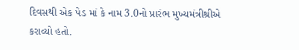દિવસથી એક પેડ માં કે નામ 3.0નો પ્રારંભ મુખ્યમંત્રીશ્રીએ કરાવ્યો હતો.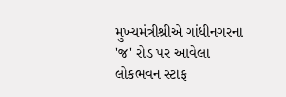મુખ્યમંત્રીશ્રીએ ગાંધીનગરના 'જ' રોડ પર આવેલા લોકભવન સ્ટાફ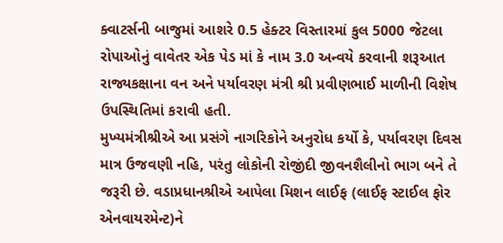ક્વાટર્સની બાજુમાં આશરે 0.5 હેક્ટર વિસ્તારમાં કુલ 5000 જેટલા રોપાઓનું વાવેતર એક પેડ માં કે નામ 3.0 અન્વયે કરવાની શરૂઆત રાજ્યકક્ષાના વન અને પર્યાવરણ મંત્રી શ્રી પ્રવીણભાઈ માળીની વિશેષ ઉપસ્થિતિમાં કરાવી હતી.
મુખ્યમંત્રીશ્રીએ આ પ્રસંગે નાગરિકોને અનુરોધ કર્યો કે, પર્યાવરણ દિવસ માત્ર ઉજવણી નહિ, પરંતુ લોકોની રોજીંદી જીવનશૈલીનો ભાગ બને તે જરૂરી છે. વડાપ્રધાનશ્રીએ આપેલા મિશન લાઈફ (લાઈફ સ્ટાઈલ ફોર એનવાયરમેન્ટ)ને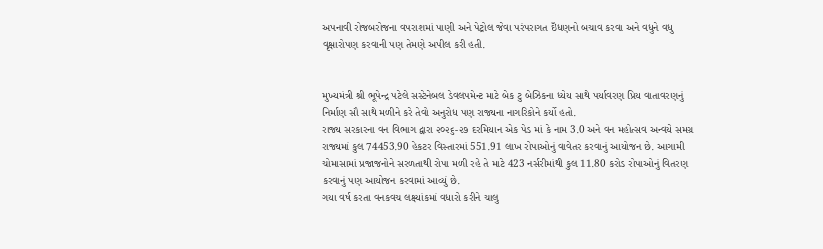અપનાવી રોજબરોજના વપરાશમાં પાણી અને પેટ્રોલ જેવા પરંપરાગત ઇઁધણનો બચાવ કરવા અને વધુને વધુ વૃક્ષારોપણ કરવાની પણ તેમણે અપીલ કરી હતી.


મુખ્યમંત્રી શ્રી ભૂપેન્દ્ર પટેલે સસ્ટેનેબલ ડેવલપમેન્ટ માટે બેક ટુ બેઝિકના ધ્યેય સાથે પર્યાવરણ પ્રિય વાતાવરણનું નિર્માણ સૌ સાથે મળીને કરે તેવો અનુરોધ પણ રાજ્યના નાગરિકોને કર્યો હતો.
રાજ્ય સરકારના વન વિભાગ દ્વારા ૨૦૨૬-૨૭ દરમિયાન એક પેડ માં કે નામ 3.0 અને વન મહોત્સવ અન્વયે સમગ્ર રાજ્યમાં કુલ 74453.90 હેકટર વિસ્તારમાં 551.91 લાખ રોપાઓનું વાવેતર કરવાનું આયોજન છે. આગામી ચોમાસામાં પ્રજાજનોને સરળતાથી રોપા મળી રહે તે માટે 423 નર્સરીમાંથી કુલ 11.80 કરોડ રોપાઓનું વિતરણ કરવાનું પણ આયોજન કરવામાં આવ્યું છે.
ગયા વર્ષ કરતા વનકવચ લક્ષ્યાંકમાં વધારો કરીને ચાલુ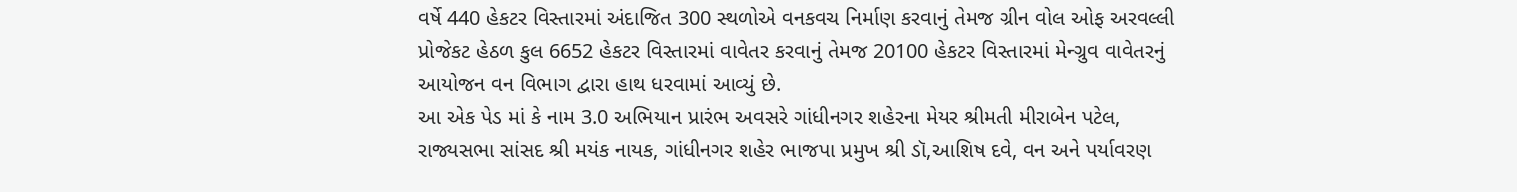વર્ષે 440 હેકટર વિસ્તારમાં અંદાજિત 300 સ્થળોએ વનકવચ નિર્માણ કરવાનું તેમજ ગ્રીન વોલ ઓફ અરવલ્લી પ્રોજેકટ હેઠળ કુલ 6652 હેકટર વિસ્તારમાં વાવેતર કરવાનું તેમજ 20100 હેકટર વિસ્તારમાં મેન્ગ્રુવ વાવેતરનું આયોજન વન વિભાગ દ્વારા હાથ ધરવામાં આવ્યું છે.
આ એક પેડ માં કે નામ 3.0 અભિયાન પ્રારંભ અવસરે ગાંધીનગર શહેરના મેયર શ્રીમતી મીરાબેન પટેલ, રાજ્યસભા સાંસદ શ્રી મયંક નાયક, ગાંધીનગર શહેર ભાજપા પ્રમુખ શ્રી ડૉ,આશિષ દવે, વન અને પર્યાવરણ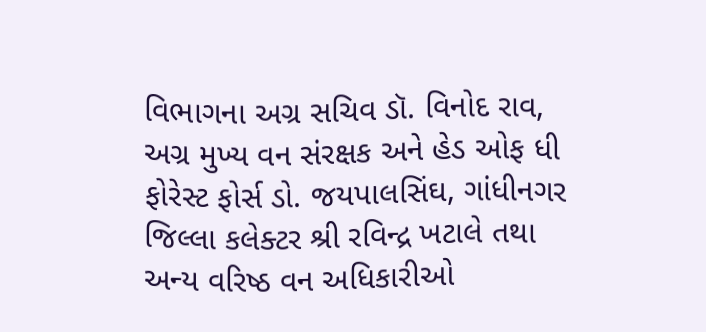વિભાગના અગ્ર સચિવ ડૉ. વિનોદ રાવ, અગ્ર મુખ્ય વન સંરક્ષક અને હેડ ઓફ ધી ફોરેસ્ટ ફોર્સ ડો. જયપાલસિંઘ, ગાંધીનગર જિલ્લા કલેક્ટર શ્રી રવિન્દ્ર ખટાલે તથા અન્ય વરિષ્ઠ વન અધિકારીઓ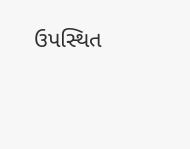ઉપસ્થિત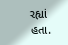રહ્યાં હતા.